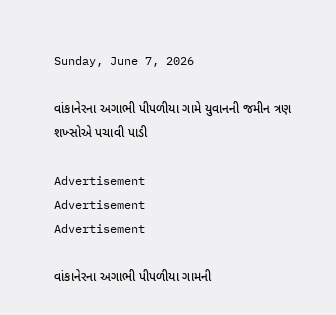Sunday, June 7, 2026

વાંકાનેરના અગાભી પીપળીયા ગામે યુવાનની જમીન ત્રણ શખ્સોએ પચાવી પાડી

Advertisement
Advertisement
Advertisement

વાંકાનેરના અગાભી પીપળીયા ગામની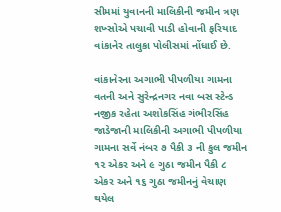સીમમાં યુવાનની માલિકીની જમીન ત્રણ શખ્સોએ પચાવી પાડી હોવાની ફરિયાદ વાંકાનેર તાલુકા પોલીસમાં નોંધાઈ છે.

વાંકાનેરના અગાભી પીપળીયા ગામના વતની અને સુરેન્દ્રનગર નવા બસ સ્ટેન્ડ નજીક રહેતા અશોકસિંહ ગંભીરસિંહ જાડેજાની માલિકીની અગાભી પીપળીયા ગામના સર્વે નંબર ૭ પૈકી ૩ ની કુલ જમીન ૧૨ એકર અને ૯ ગુઠા જમીન પૈકી ૮ એકર અને ૧૬ ગુઠા જમીનનું વેચાણ થયેલ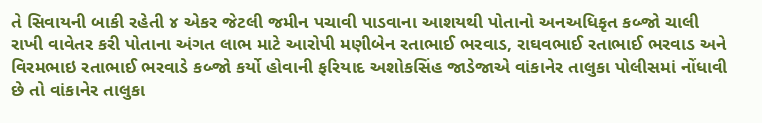તે સિવાયની બાકી રહેતી ૪ એકર જેટલી જમીન પચાવી પાડવાના આશયથી પોતાનો અનઅધિકૃત કબ્જો ચાલી રાખી વાવેતર કરી પોતાના અંગત લાભ માટે આરોપી મણીબેન રતાભાઈ ભરવાડ, રાઘવભાઈ રતાભાઈ ભરવાડ અને વિરમભાઇ રતાભાઈ ભરવાડે કબ્જો કર્યો હોવાની ફરિયાદ અશોકસિંહ જાડેજાએ વાંકાનેર તાલુકા પોલીસમાં નોંધાવી છે તો વાંકાનેર તાલુકા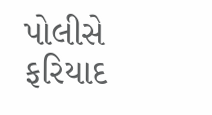પોલીસે ફરિયાદ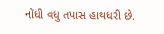નોંધી વધુ તપાસ હાથધરી છે.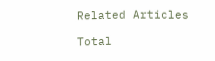Related Articles

Total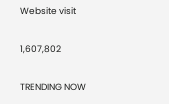Website visit

1,607,802

TRENDING NOW